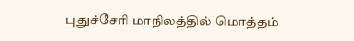புதுச்சேரி மாநிலத்தில் மொத்தம்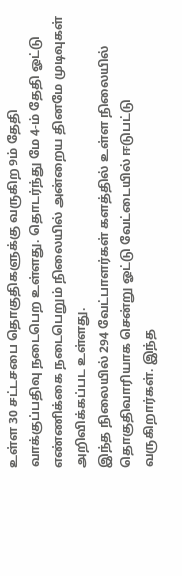உள்ள 30 சட்டசபை தொகுதிகளுக்கு வருகிற 9ம் தேதி வாக்குப்பதிவு நடைபெற உள்ளது. தொடர்ந்து மே 4-ம் தேதி ஓட்டு எண்ணிக்கை நடைபெறும் நிலையில் அன்றைய தினமே முடிவுகள் அறிவிக்கப்பட உள்ளது.
இந்த நிலையில் 294 வேட்பாளர்கள் களத்தில் உள்ள நிலையில் தொகுதிவாரியாக சென்று ஓட்டு வேட்டையில் ஈடுபட்டு வருகிறார்கள். இந்த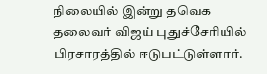நிலையில் இன்று தவெக தலைவர் விஜய் புதுச்சேரியில் பிரசாரத்தில் ஈடுபட்டுள்ளார்.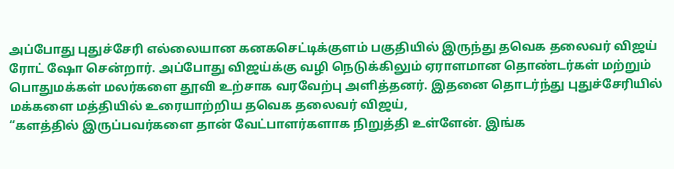அப்போது புதுச்சேரி எல்லையான கனகசெட்டிக்குளம் பகுதியில் இருந்து தவெக தலைவர் விஜய் ரோட் ஷோ சென்றார். அப்போது விஜய்க்கு வழி நெடுக்கிலும் ஏராளமான தொண்டர்கள் மற்றும் பொதுமக்கள் மலர்களை தூவி உற்சாக வரவேற்பு அளித்தனர். இதனை தொடர்ந்து புதுச்சேரியில் மக்களை மத்தியில் உரையாற்றிய தவெக தலைவர் விஜய்,
“களத்தில் இருப்பவர்களை தான் வேட்பாளர்களாக நிறுத்தி உள்ளேன். இங்க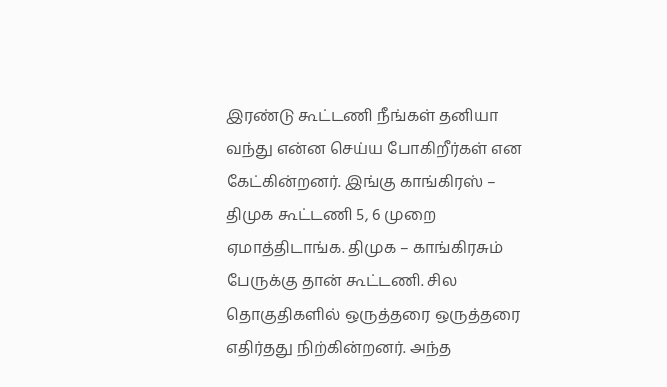இரண்டு கூட்டணி நீங்கள் தனியா வந்து என்ன செய்ய போகிறீர்கள் என கேட்கின்றனர். இங்கு காங்கிரஸ் – திமுக கூட்டணி 5, 6 முறை ஏமாத்திடாங்க. திமுக – காங்கிரசும் பேருக்கு தான் கூட்டணி. சில தொகுதிகளில் ஒருத்தரை ஒருத்தரை எதிர்தது நிற்கின்றனர். அந்த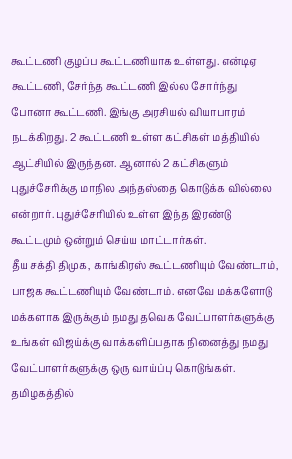கூட்டணி குழப்ப கூட்டணியாக உள்ளது. என்டிஏ கூட்டணி, சேர்ந்த கூட்டணி இல்ல சோர்ந்து போனா கூட்டணி. இங்கு அரசியல் வியாபாரம் நடக்கிறது. 2 கூட்டணி உள்ள கட்சிகள் மத்தியில் ஆட்சியில் இருந்தன. ஆனால் 2 கட்சிகளும் புதுச்சேரிக்கு மாநில அந்தஸ்தை கொடுக்க வில்லை என்றார். புதுச்சேரியில் உள்ள இந்த இரண்டு கூட்டமும் ஒன்றும் செய்ய மாட்டார்கள்.
தீய சக்தி திமுக, காங்கிரஸ் கூட்டணியும் வேண்டாம், பாஜக கூட்டணியும் வேண்டாம். எனவே மக்களோடு மக்களாக இருக்கும் நமது தவெக வேட்பாளர்களுக்கு உங்கள் விஜய்க்கு வாக்களிப்பதாக நினைத்து நமது வேட்பாளர்களுக்கு ஒரு வாய்ப்பு கொடுங்கள். தமிழகத்தில்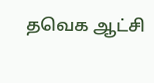தவெக ஆட்சி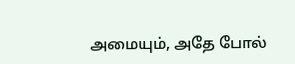அமையும், அதே போல்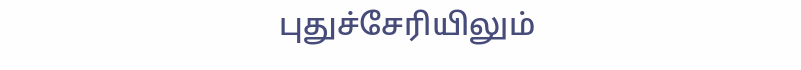புதுச்சேரியிலும்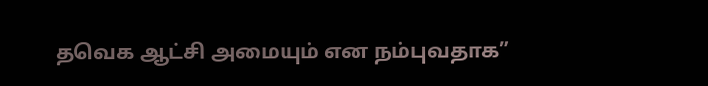தவெக ஆட்சி அமையும் என நம்புவதாக”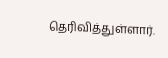தெரிவித்துள்ளார்.